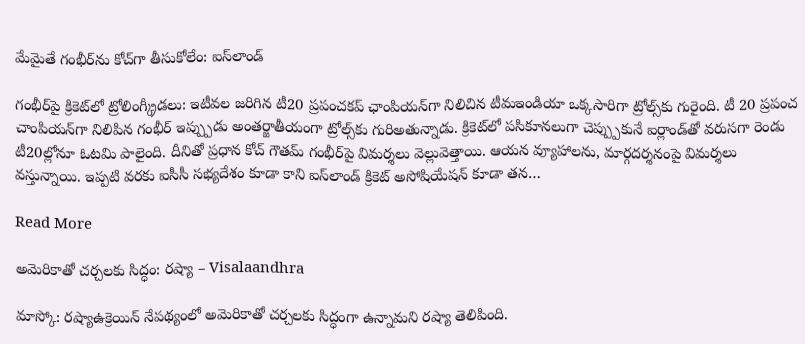మేమైతే గంభీర్‌ను కోచ్‌గా తీసుకోలేం: ఐస్‌లాండ్

గంభీర్‌పై క్రికెట్‌లో ట్రోలింగ్క్రీడలు: ఇటీవల జరిగిన టీ20 ప్రపంచకప్ ఛాంపియన్‌గా నిలిచిన టీమఇండియా ఒక్కసారిగా ట్రోల్స్‌కు గురైంది. టీ 20 ప్రపంచ చాంపియన్‌గా నిలిపిన గంభీర్ ఇప్ప్పుడు అంతర్జాతీయంగా ట్రోల్స్‌కు గురిఅతున్నాడు. క్రికెట్‌లో పసికూనలుగా చెప్ప్పుకునే ఐర్లాండ్‌తో వరుసగా రెండు టీ20ల్లోనూ ఓటమి పాలైంది. దీనితో ప్రధాన కోచ్ గౌతమ్ గంభీర్‌పై విమర్శలు వెల్లువెత్తాయి. ఆయన వ్యూహాలను, మార్గదర్శనంపై విమర్శలు వస్తున్నాయి. ఇప్పటి వరకు ఐసీసీ సభ్యదేశం కూడా కాని ఐస్‌లాండ్ క్రికెట్ అసోషియేషన్ కూడా తన…

Read More

అమెరికాతో చర్చలకు సిద్ధం: రష్యా – Visalaandhra

మాస్కో: రష్యాఉక్రెయిన్ నేపథ్యంలో అమెరికాతో చర్చలకు సిద్ధంగా ఉన్నామని రష్యా తెలిపింది.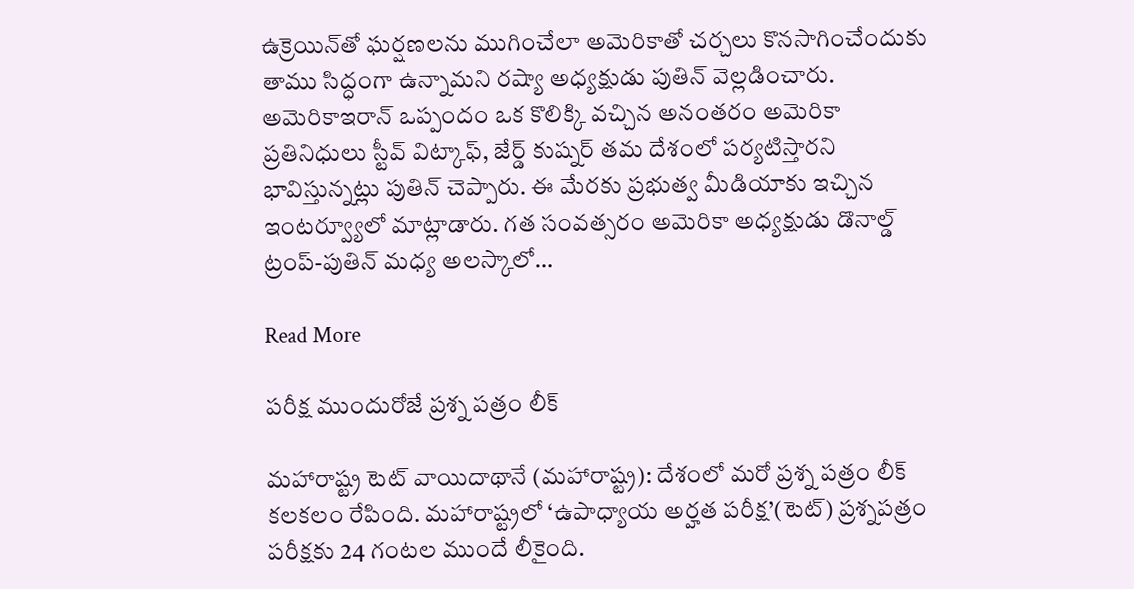ఉక్రెయిన్‌తో ఘర్షణలను ముగించేలా అమెరికాతో చర్చలు కొనసాగించేందుకు తాము సిద్ధంగా ఉన్నామని రష్యా అధ్యక్షుడు పుతిన్ వెల్లడించారు. అమెరికాఇరాన్ ఒప్పందం ఒక కొలిక్కి వచ్చిన అనంతరం అమెరికా ప్రతినిధులు స్టీవ్ విట్కాఫ్, జేర్డ్ కుష్నర్ తమ దేశంలో పర్యటిస్తారని భావిస్తున్నట్లు పుతిన్ చెప్పారు. ఈ మేరకు ప్రభుత్వ మీడియాకు ఇచ్చిన ఇంటర్వ్యూలో మాట్లాడారు. గత సంవత్సరం అమెరికా అధ్యక్షుడు డొనాల్డ్ ట్రంప్-పుతిన్ మధ్య అలస్కాలో…

Read More

పరీక్ష ముందురోజే ప్రశ్న పత్రం లీక్

మహారాష్ట్ర టెట్ వాయిదాథానే (మహారాష్ట్ర): దేశంలో మరో ప్రశ్న పత్రం లీక్ కలకలం రేపింది. మహారాష్ట్రలో ‘ఉపాధ్యాయ అర్హత పరీక్ష’(టెట్) ప్రశ్నపత్రం పరీక్షకు 24 గంటల ముందే లీకైంది.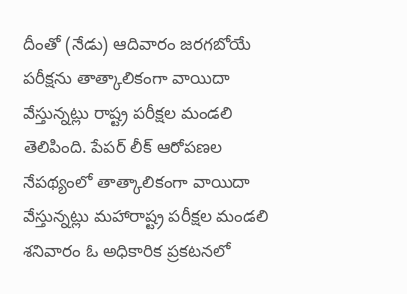దీంతో (నేడు) ఆదివారం జరగబోయే పరీక్షను తాత్కాలికంగా వాయిదా వేస్తున్నట్లు రాష్ట్ర పరీక్షల మండలి తెలిపింది. పేపర్ లీక్ ఆరోపణల నేపథ్యంలో తాత్కాలికంగా వాయిదా వేస్తున్నట్లు మహారాష్ట్ర పరీక్షల మండలి శనివారం ఓ అధికారిక ప్రకటనలో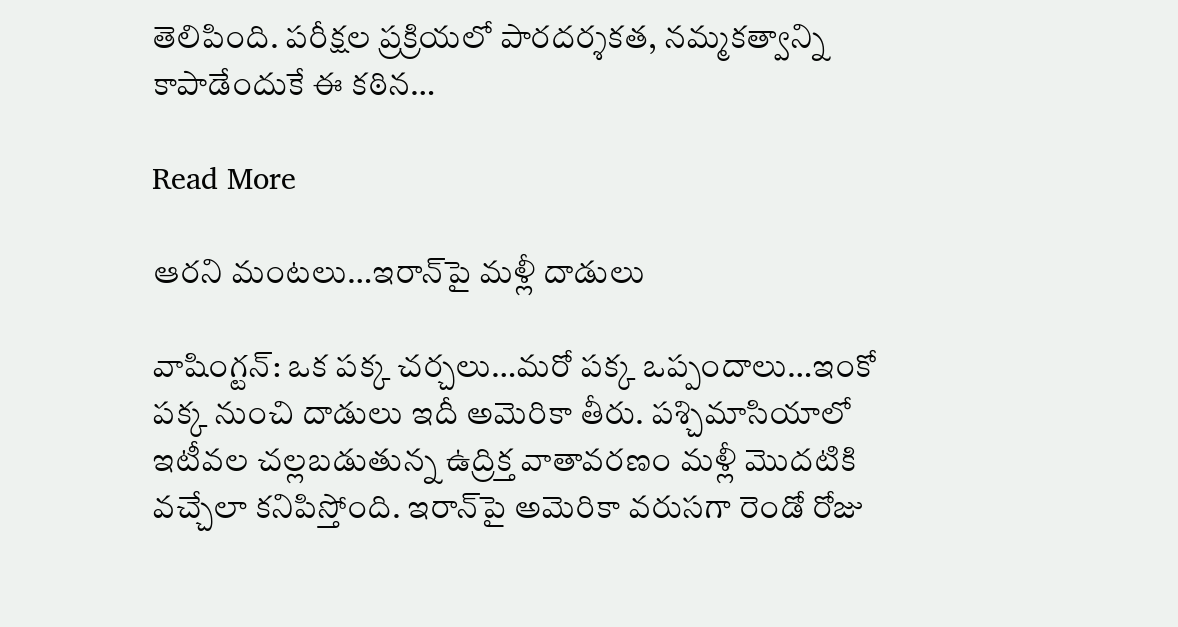తెలిపింది. పరీక్షల ప్రక్రియలో పారదర్శకత, నమ్మకత్వాన్ని కాపాడేందుకే ఈ కఠిన…

Read More

ఆరని మంటలు…ఇరాన్‌పై మళ్లీ దాడులు

వాషింగ్టన్: ఒక పక్క చర్చలు…మరో పక్క ఒప్పందాలు…ఇంకో పక్క నుంచి దాడులు ఇదీ అమెరికా తీరు. పశ్చిమాసియాలో ఇటీవల చల్లబడుతున్న ఉద్రిక్త వాతావరణం మళ్లీ మొదటికి వచ్చేలా కనిపిస్తోంది. ఇరాన్‌పై అమెరికా వరుసగా రెండో రోజు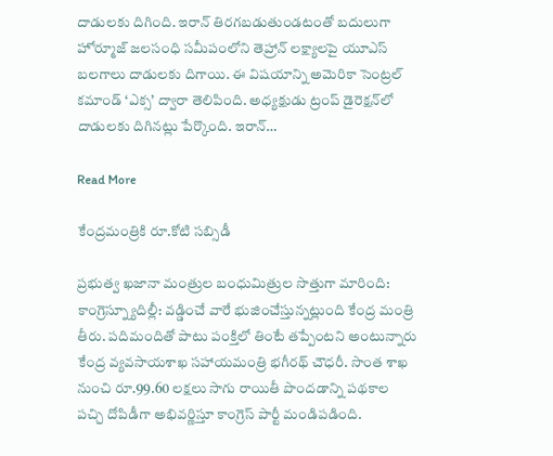దాడులకు దిగింది. ఇరాన్ తిరగబడుతుండటంతో బదులుగా హోర్మూజ్ జలసంధి సమీపంలోని తెహ్రాన్ లక్ష్యాలపై యూఎస్ బలగాలు దాడులకు దిగాయి. ఈ విషయాన్ని అమెరికా సెంట్రల్ కమాండ్ ‘ఎక్స’ ద్వారా తెలిపింది. అధ్యక్షుడు ట్రంప్ డైరెక్షన్‌లో దాడులకు దిగినట్లు పేర్కొంది. ఇరాన్…

Read More

కేంద్రమంత్రికి రూ.కోటి సబ్సిడీ

ప్రభుత్వ ఖజానా మంత్రుల బంధుమిత్రుల సొత్తుగా మారింది: కాంగ్రెస్న్యూదిల్లీ: వడ్డించే వారే భుజించేస్తున్నట్లుంది కేంద్ర మంత్రి తీరు. పదిమందితో పాటు పంక్తిలో తింటే తప్పేంటని అంటున్నారు కేంద్ర వ్యవసాయశాఖ సహాయమంత్రి భగీరథ్ చౌధరీ. సొంత శాఖ నుంచి రూ.99.60 లక్షలు సాగు రాయితీ పొందడాన్ని పథకాల పచ్చి దోపిడీగా అభివర్ణిస్తూ కాంగ్రెస్ పార్టీ మండిపడింది.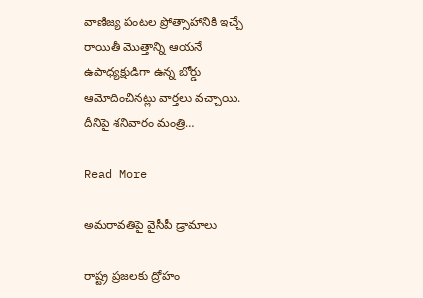వాణిజ్య పంటల ప్రోత్సాహానికి ఇచ్చే రాయితీ మొత్తాన్ని ఆయనే ఉపాధ్యక్షుడిగా ఉన్న బోర్డు ఆమోదించినట్లు వార్తలు వచ్చాయి. దీనిపై శనివారం మంత్రి…

Read More

అమరావతిపై వైసీపీ డ్రామాలు

రాష్ట్ర ప్రజలకు ద్రోహం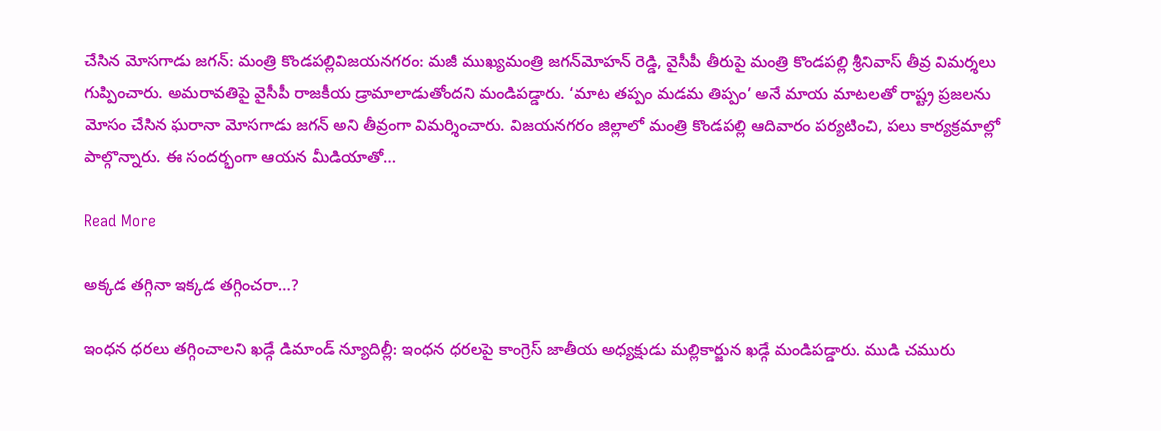చేసిన మోసగాడు జగన్: మంత్రి కొండపల్లివిజయనగరం: మజీ ముఖ్యమంత్రి జగన్‌మోహన్ రెడ్డి, వైసీపీ తీరుపై మంత్రి కొండపల్లి శ్రీనివాస్ తీవ్ర విమర్శలు గుప్పించారు. అమరావతిపై వైసీపీ రాజకీయ డ్రామాలాడుతోందని మండిపడ్డారు. ‘మాట తప్పం మడమ తిప్పం’ అనే మాయ మాటలతో రాష్ట్ర ప్రజలను మోసం చేసిన ఘరానా మోసగాడు జగన్ అని తీవ్రంగా విమర్శించారు. విజయనగరం జిల్లాలో మంత్రి కొండపల్లి ఆదివారం పర్యటించి, పలు కార్యక్రమాల్లో పాల్గొన్నారు. ఈ సందర్భంగా ఆయన మీడియాతో…

Read More

అక్కడ తగ్గినా ఇక్కడ తగ్గించరా…?

ఇంధన ధరలు తగ్గించాలని ఖడ్గే డిమాండ్ న్యూదిల్లీ: ఇంధన ధరలపై కాంగ్రెస్ జాతీయ అధ్యక్షుడు మల్లికార్జున ఖడ్గే మండిపడ్డారు. ముడి చమురు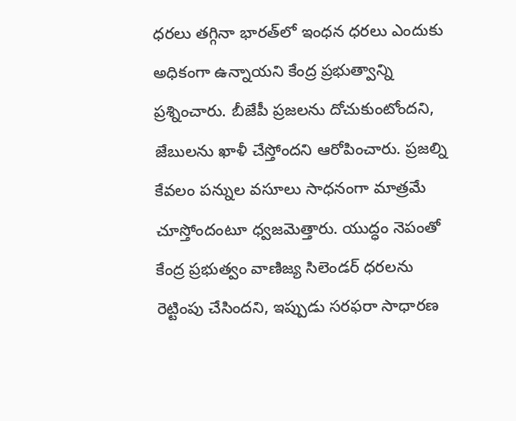ధరలు తగ్గినా భారత్‌లో ఇంధన ధరలు ఎందుకు అధికంగా ఉన్నాయని కేంద్ర ప్రభుత్వాన్ని ప్రశ్నించారు. బీజేపీ ప్రజలను దోచుకుంటోందని, జేబులను ఖాళీ చేస్తోందని ఆరోపించారు. ప్రజల్ని కేవలం పన్నుల వసూలు సాధనంగా మాత్రమే చూస్తోందంటూ ధ్వజమెత్తారు. యుద్ధం నెపంతో కేంద్ర ప్రభుత్వం వాణిజ్య సిలెండర్ ధరలను రెట్టింపు చేసిందని, ఇప్పుడు సరఫరా సాధారణ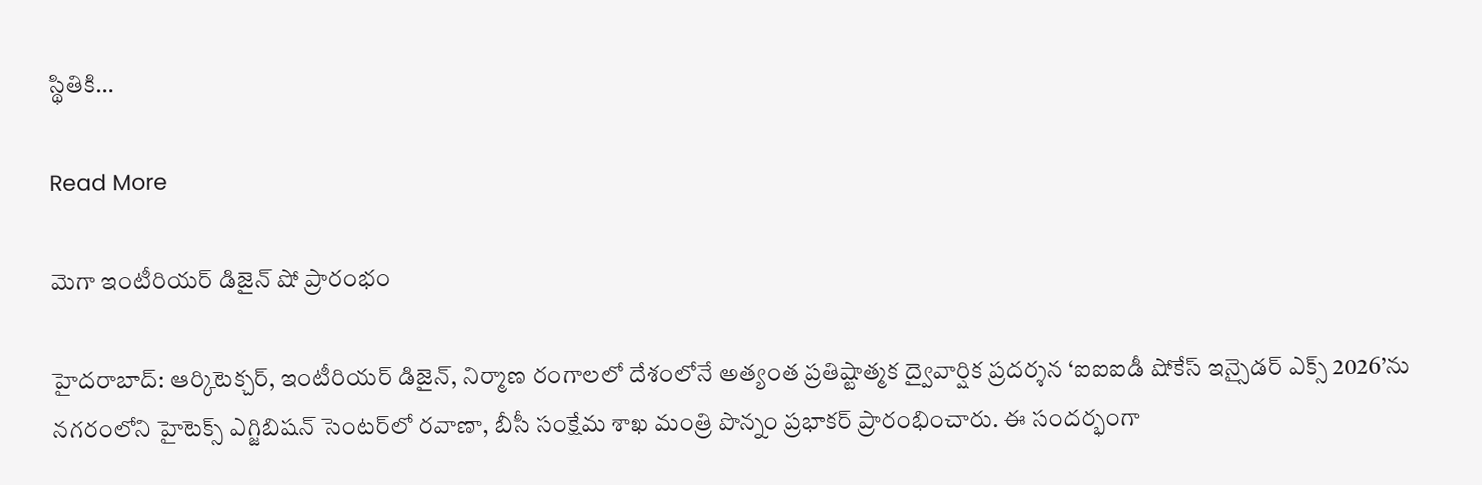స్థితికి…

Read More

మెగా ఇంటీరియర్ డిజైన్ షో ప్రారంభం

హైదరాబాద్: ఆర్కిటెక్చర్, ఇంటీరియర్ డిజైన్, నిర్మాణ రంగాలలో దేశంలోనే అత్యంత ప్రతిష్టాత్మక ద్వైవార్షిక ప్రదర్శన ‘ఐఐఐడీ షోకేస్ ఇన్సైడర్ ఎక్స్‌ 2026’ను నగరంలోని హైటెక్స్‌ ఎగ్జిబిషన్ సెంటర్‌లో రవాణా, బీసీ సంక్షేమ శాఖ మంత్రి పొన్నం ప్రభాకర్ ప్రారంభించారు. ఈ సందర్భంగా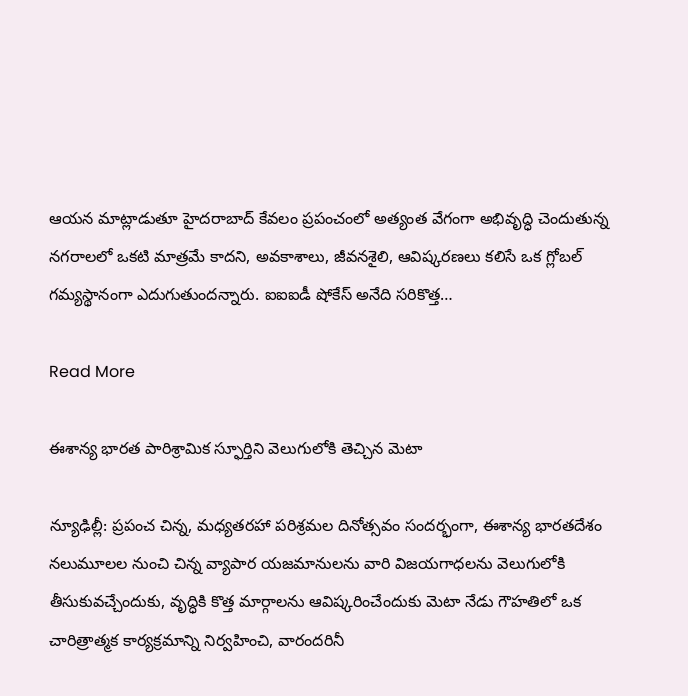ఆయన మాట్లాడుతూ హైదరాబాద్ కేవలం ప్రపంచంలో అత్యంత వేగంగా అభివృద్ధి చెందుతున్న నగరాలలో ఒకటి మాత్రమే కాదని, అవకాశాలు, జీవనశైలి, ఆవిష్కరణలు కలిసే ఒక గ్లోబల్ గమ్యస్థానంగా ఎదుగుతుందన్నారు. ఐఐఐడీ షోకేస్ అనేది సరికొత్త…

Read More

ఈశాన్య భారత పారిశ్రామిక స్ఫూర్తిని వెలుగులోకి తెచ్చిన మెటా

న్యూఢిల్లీ: ప్రపంచ చిన్న, మధ్యతరహా పరిశ్రమల దినోత్సవం సందర్భంగా, ఈశాన్య భారతదేశం నలుమూలల నుంచి చిన్న వ్యాపార యజమానులను వారి విజయగాధలను వెలుగులోకి తీసుకువచ్చేందుకు, వృద్ధికి కొత్త మార్గాలను ఆవిష్కరించేందుకు మెటా నేడు గౌహతిలో ఒక చారిత్రాత్మక కార్యక్రమాన్ని నిర్వహించి, వారందరినీ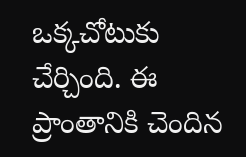ఒక్కచోటుకు చేర్చింది. ఈ ప్రాంతానికి చెందిన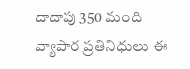దాదాపు 350 మంది వ్యాపార ప్రతినిధులు ఈ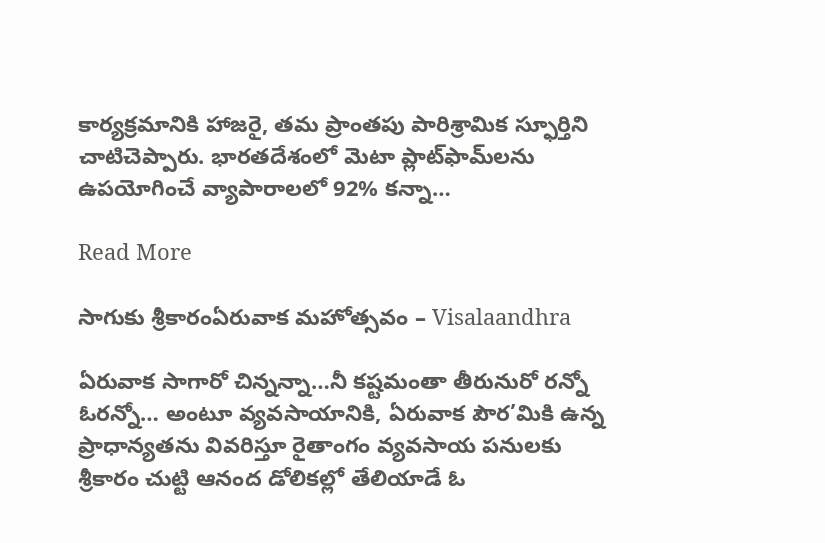కార్యక్రమానికి హాజరై, తమ ప్రాంతపు పారిశ్రామిక స్ఫూర్తిని చాటిచెప్పారు. భారతదేశంలో మెటా ప్లాట్‌ఫామ్‌లను ఉపయోగించే వ్యాపారాలలో 92% కన్నా…

Read More

సాగుకు శ్రీకారంఏరువాక మహోత్సవం – Visalaandhra

ఏరువాక సాగారో చిన్నన్నా…నీ కష్టమంతా తీరునురో రన్నో ఓరన్నో… అంటూ వ్యవసాయానికి, ఏరువాక పౌర’మికి ఉన్న ప్రాధాన్యతను వివరిస్తూ రైతాంగం వ్యవసాయ పనులకు శ్రీకారం చుట్టి ఆనంద డోలికల్లో తేలియాడే ఓ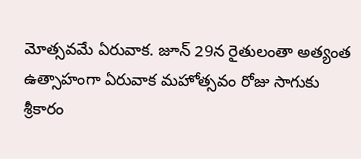మోత్సవమే ఏరువాక. జూన్ 29న రైతులంతా అత్యంత ఉత్సాహంగా ఏరువాక మహోత్సవం రోజు సాగుకు శ్రీకారం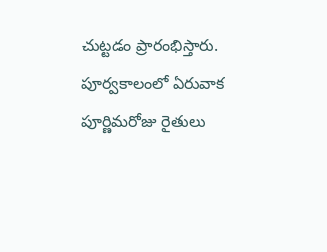చుట్టడం ప్రారంభిస్తారు. పూర్వకాలంలో ఏరువాక పూర్ణిమరోజు రైతులు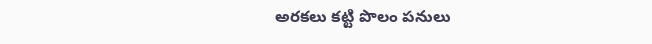అరకలు కట్టి పొలం పనులు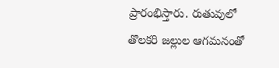ప్రారంభిస్తారు. రుతువులో తొలకరి జల్లుల ఆగమనంతో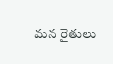మన రైతులు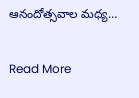ఆనందోత్సవాల మధ్య…

Read More